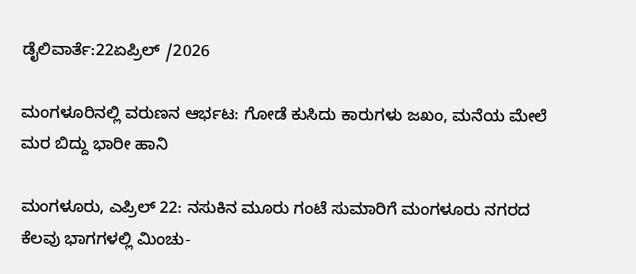ಡೈಲಿವಾರ್ತೆ:22ಏಪ್ರಿಲ್ /2026

ಮಂಗಳೂರಿನಲ್ಲಿ ವರುಣನ ಆರ್ಭಟ: ಗೋಡೆ ಕುಸಿದು ಕಾರುಗಳು ಜಖಂ, ಮನೆಯ ಮೇಲೆ ಮರ ಬಿದ್ದು ಭಾರೀ ಹಾನಿ

ಮಂಗಳೂರು, ಎಪ್ರಿಲ್ 22: ನಸುಕಿನ ಮೂರು ಗಂಟೆ ಸುಮಾರಿಗೆ ಮಂಗಳೂರು ನಗರದ ಕೆಲವು ಭಾಗಗಳಲ್ಲಿ ಮಿಂಚು-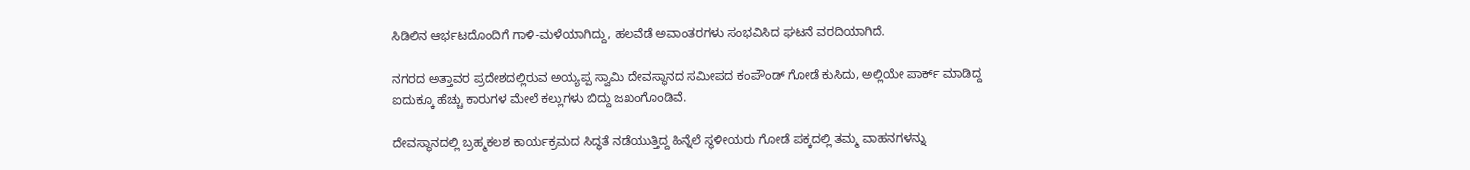ಸಿಡಿಲಿನ ಆರ್ಭಟದೊಂದಿಗೆ ಗಾಳಿ-ಮಳೆಯಾಗಿದ್ದು, ಹಲವೆಡೆ ಅವಾಂತರಗಳು ಸಂಭವಿಸಿದ ಘಟನೆ ವರದಿಯಾಗಿದೆ.

ನಗರದ ಅತ್ತಾವರ ಪ್ರದೇಶದಲ್ಲಿರುವ ಅಯ್ಯಪ್ಪ ಸ್ವಾಮಿ ದೇವಸ್ಥಾನದ ಸಮೀಪದ ಕಂಪೌಂಡ್ ಗೋಡೆ ಕುಸಿದು, ಅಲ್ಲಿಯೇ ಪಾರ್ಕ್ ಮಾಡಿದ್ದ ಐದುಕ್ಕೂ ಹೆಚ್ಚು ಕಾರುಗಳ ಮೇಲೆ ಕಲ್ಲುಗಳು ಬಿದ್ದು ಜಖಂಗೊಂಡಿವೆ.

ದೇವಸ್ಥಾನದಲ್ಲಿ ಬ್ರಹ್ಮಕಲಶ ಕಾರ್ಯಕ್ರಮದ ಸಿದ್ಧತೆ ನಡೆಯುತ್ತಿದ್ದ ಹಿನ್ನೆಲೆ ಸ್ಥಳೀಯರು ಗೋಡೆ ಪಕ್ಕದಲ್ಲಿ ತಮ್ಮ ವಾಹನಗಳನ್ನು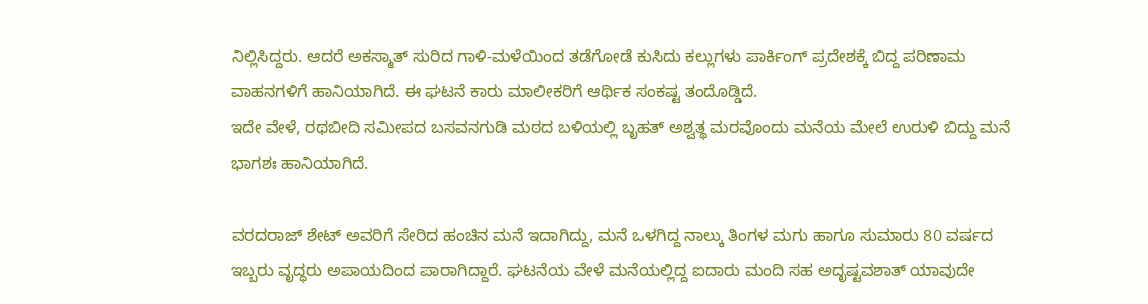ನಿಲ್ಲಿಸಿದ್ದರು. ಆದರೆ ಅಕಸ್ಮಾತ್ ಸುರಿದ ಗಾಳಿ-ಮಳೆಯಿಂದ ತಡೆಗೋಡೆ ಕುಸಿದು ಕಲ್ಲುಗಳು ಪಾರ್ಕಿಂಗ್ ಪ್ರದೇಶಕ್ಕೆ ಬಿದ್ದ ಪರಿಣಾಮ ವಾಹನಗಳಿಗೆ ಹಾನಿಯಾಗಿದೆ. ಈ ಘಟನೆ ಕಾರು ಮಾಲೀಕರಿಗೆ ಆರ್ಥಿಕ ಸಂಕಷ್ಟ ತಂದೊಡ್ಡಿದೆ.
ಇದೇ ವೇಳೆ, ರಥಬೀದಿ ಸಮೀಪದ ಬಸವನಗುಡಿ ಮಠದ ಬಳಿಯಲ್ಲಿ ಬೃಹತ್ ಅಶ್ವತ್ಥ ಮರವೊಂದು ಮನೆಯ ಮೇಲೆ ಉರುಳಿ ಬಿದ್ದು ಮನೆ ಭಾಗಶಃ ಹಾನಿಯಾಗಿದೆ.

ವರದರಾಜ್ ಶೇಟ್ ಅವರಿಗೆ ಸೇರಿದ ಹಂಚಿನ ಮನೆ ಇದಾಗಿದ್ದು, ಮನೆ ಒಳಗಿದ್ದ ನಾಲ್ಕು ತಿಂಗಳ ಮಗು ಹಾಗೂ ಸುಮಾರು 80 ವರ್ಷದ ಇಬ್ಬರು ವೃದ್ಧರು ಅಪಾಯದಿಂದ ಪಾರಾಗಿದ್ದಾರೆ. ಘಟನೆಯ ವೇಳೆ ಮನೆಯಲ್ಲಿದ್ದ ಐದಾರು ಮಂದಿ ಸಹ ಅದೃಷ್ಟವಶಾತ್ ಯಾವುದೇ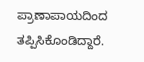ಪ್ರಾಣಾಪಾಯದಿಂದ ತಪ್ಪಿಸಿಕೊಂಡಿದ್ದಾರೆ.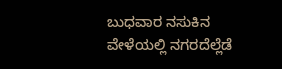ಬುಧವಾರ ನಸುಕಿನ ವೇಳೆಯಲ್ಲಿ ನಗರದೆಲ್ಲೆಡೆ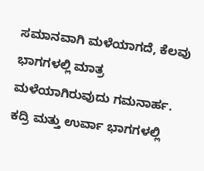ಸಮಾನವಾಗಿ ಮಳೆಯಾಗದೆ, ಕೆಲವು ಭಾಗಗಳಲ್ಲಿ ಮಾತ್ರ ಮಳೆಯಾಗಿರುವುದು ಗಮನಾರ್ಹ. ಕದ್ರಿ ಮತ್ತು ಉರ್ವಾ ಭಾಗಗಳಲ್ಲಿ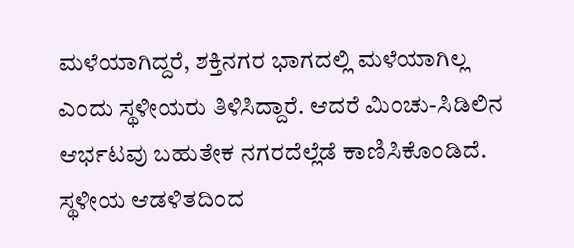ಮಳೆಯಾಗಿದ್ದರೆ, ಶಕ್ತಿನಗರ ಭಾಗದಲ್ಲಿ ಮಳೆಯಾಗಿಲ್ಲ ಎಂದು ಸ್ಥಳೀಯರು ತಿಳಿಸಿದ್ದಾರೆ. ಆದರೆ ಮಿಂಚು-ಸಿಡಿಲಿನ ಆರ್ಭಟವು ಬಹುತೇಕ ನಗರದೆಲ್ಲೆಡೆ ಕಾಣಿಸಿಕೊಂಡಿದೆ.
ಸ್ಥಳೀಯ ಆಡಳಿತದಿಂದ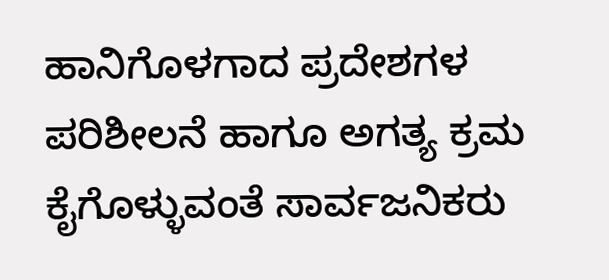ಹಾನಿಗೊಳಗಾದ ಪ್ರದೇಶಗಳ ಪರಿಶೀಲನೆ ಹಾಗೂ ಅಗತ್ಯ ಕ್ರಮ ಕೈಗೊಳ್ಳುವಂತೆ ಸಾರ್ವಜನಿಕರು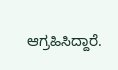ಆಗ್ರಹಿಸಿದ್ದಾರೆ.